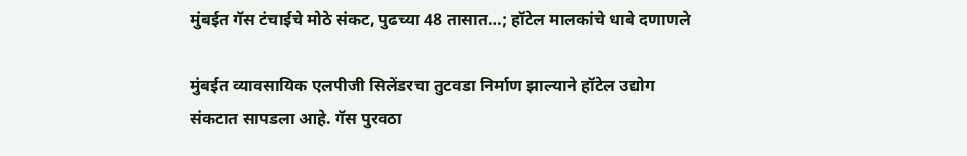मुंबईत गॅस टंचाईचे मोठे संकट, पुढच्या 48 तासात…; हॉटेल मालकांचे धाबे दणाणले

मुंबईत व्यावसायिक एलपीजी सिलेंडरचा तुटवडा निर्माण झाल्याने हॉटेल उद्योग संकटात सापडला आहे. गॅस पुरवठा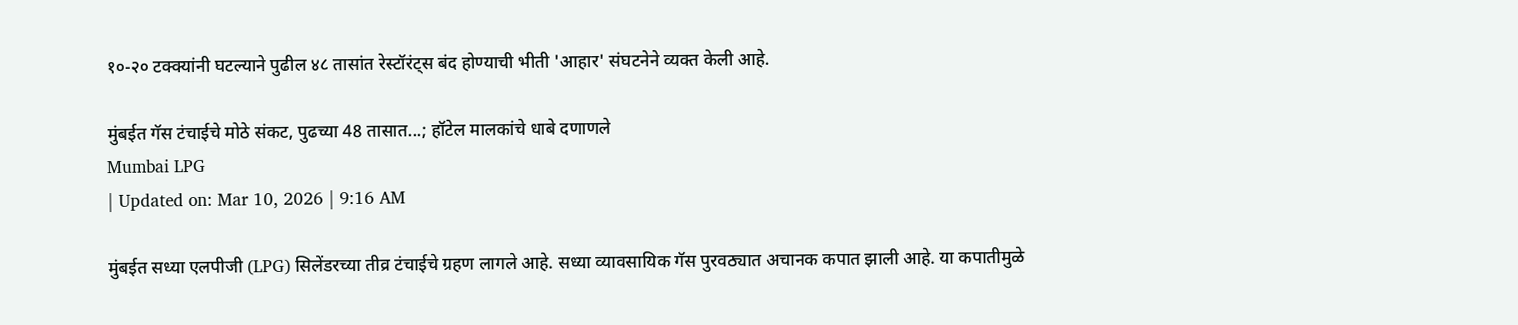१०-२० टक्क्यांनी घटल्याने पुढील ४८ तासांत रेस्टॉरंट्स बंद होण्याची भीती 'आहार' संघटनेने व्यक्त केली आहे.

मुंबईत गॅस टंचाईचे मोठे संकट, पुढच्या 48 तासात...; हॉटेल मालकांचे धाबे दणाणले
Mumbai LPG
| Updated on: Mar 10, 2026 | 9:16 AM

मुंबईत सध्या एलपीजी (LPG) सिलेंडरच्या तीव्र टंचाईचे ग्रहण लागले आहे. सध्या व्यावसायिक गॅस पुरवठ्यात अचानक कपात झाली आहे. या कपातीमुळे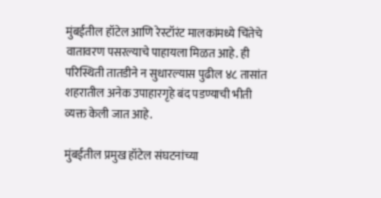मुंबईतील हॉटेल आणि रेस्टॉरंट मालकांमध्ये चिंतेचे वातावरण पसरल्याचे पाहायला मिळत आहे. ही परिस्थिती तातडीने न सुधारल्यास पुढील ४८ तासांत शहरातील अनेक उपाहारगृहे बंद पडण्याची भीती व्यक्त केली जात आहे.

मुंबईतील प्रमुख हॉटेल संघटनांच्या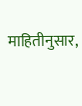माहितीनुसार,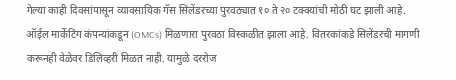गेल्या काही दिवसांपासून व्यावसायिक गॅस सिलेंडरच्या पुरवठ्यात १० ते २० टक्क्यांची मोठी घट झाली आहे. ऑईल मार्केटिंग कंपन्यांकडून (OMCs) मिळणारा पुरवठा विस्कळीत झाला आहे. वितरकांकडे सिलेंडरची मागणी करूनही वेळेवर डिलिव्हरी मिळत नाही. यामुळे दररोज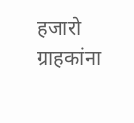हजारो ग्राहकांना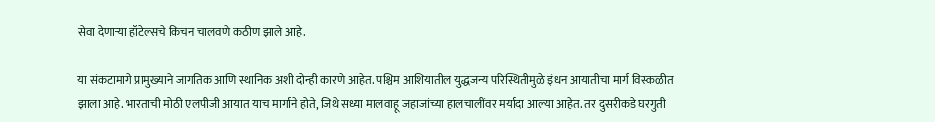सेवा देणाऱ्या हॉटेल्सचे किचन चालवणे कठीण झाले आहे.

या संकटामागे प्रामुख्याने जागतिक आणि स्थानिक अशी दोन्ही कारणे आहेत. पश्चिम आशियातील युद्धजन्य परिस्थितीमुळे इंधन आयातीचा मार्ग विस्कळीत झाला आहे. भारताची मोठी एलपीजी आयात याच मार्गाने होते, जिथे सध्या मालवाहू जहाजांच्या हालचालींवर मर्यादा आल्या आहेत. तर दुसरीकडे घरगुती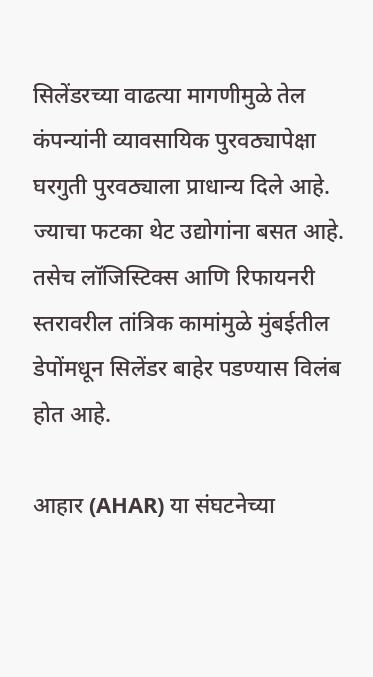सिलेंडरच्या वाढत्या मागणीमुळे तेल कंपन्यांनी व्यावसायिक पुरवठ्यापेक्षा घरगुती पुरवठ्याला प्राधान्य दिले आहे. ज्याचा फटका थेट उद्योगांना बसत आहे. तसेच लॉजिस्टिक्स आणि रिफायनरी स्तरावरील तांत्रिक कामांमुळे मुंबईतील डेपोंमधून सिलेंडर बाहेर पडण्यास विलंब होत आहे.

आहार (AHAR) या संघटनेच्या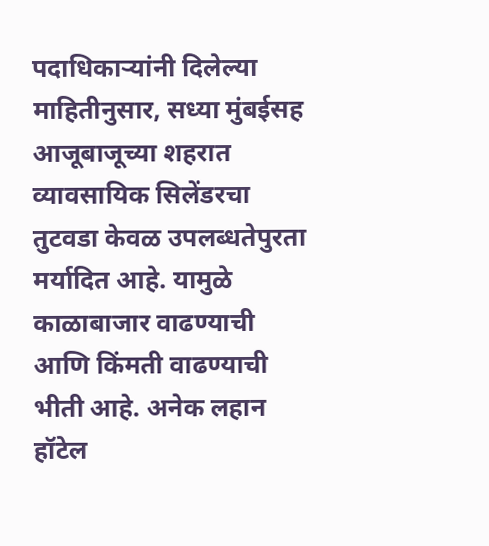पदाधिकाऱ्यांनी दिलेल्या माहितीनुसार, सध्या मुंबईसह आजूबाजूच्या शहरात व्यावसायिक सिलेंडरचा तुटवडा केवळ उपलब्धतेपुरता मर्यादित आहे. यामुळे काळाबाजार वाढण्याची आणि किंमती वाढण्याची भीती आहे. अनेक लहान हॉटेल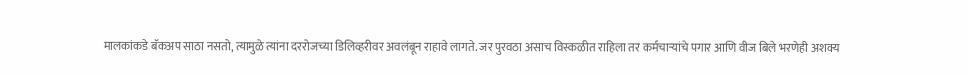मालकांकडे बॅकअप साठा नसतो, त्यामुळे त्यांना दररोजच्या डिलिव्हरीवर अवलंबून राहावे लागते. जर पुरवठा असाच विस्कळीत राहिला तर कर्मचाऱ्यांचे पगार आणि वीज बिले भरणेही अशक्य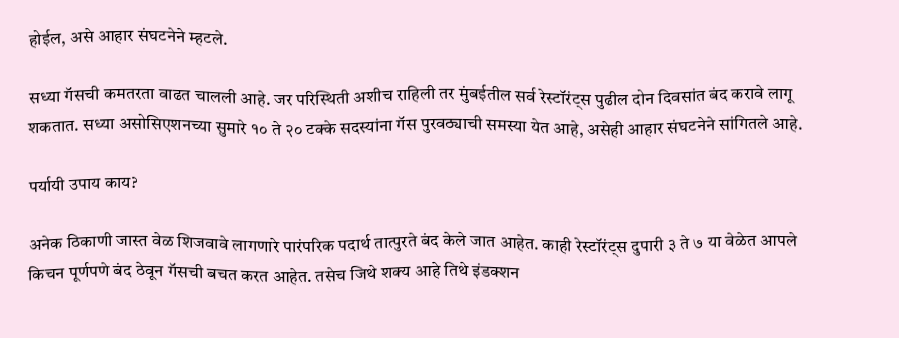होईल, असे आहार संघटनेने म्हटले.

सध्या गॅसची कमतरता वाढत चालली आहे. जर परिस्थिती अशीच राहिली तर मुंबईतील सर्व रेस्टॉरंट्स पुढील दोन दिवसांत बंद करावे लागू शकतात. सध्या असोसिएशनच्या सुमारे १० ते २० टक्के सदस्यांना गॅस पुरवठ्याची समस्या येत आहे, असेही आहार संघटनेने सांगितले आहे.

पर्यायी उपाय काय?

अनेक ठिकाणी जास्त वेळ शिजवावे लागणारे पारंपरिक पदार्थ तात्पुरते बंद केले जात आहेत. काही रेस्टॉरंट्स दुपारी ३ ते ७ या वेळेत आपले किचन पूर्णपणे बंद ठेवून गॅसची बचत करत आहेत. तसेच जिथे शक्य आहे तिथे इंडक्शन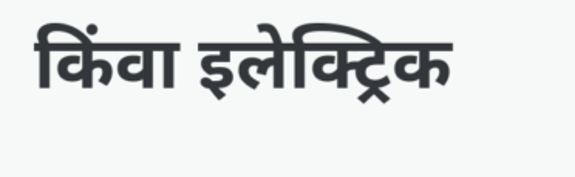किंवा इलेक्ट्रिक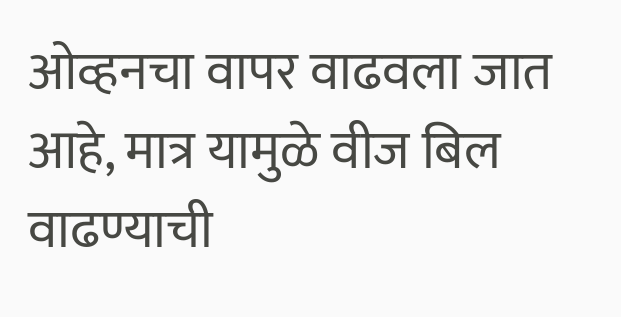ओव्हनचा वापर वाढवला जात आहे, मात्र यामुळे वीज बिल वाढण्याची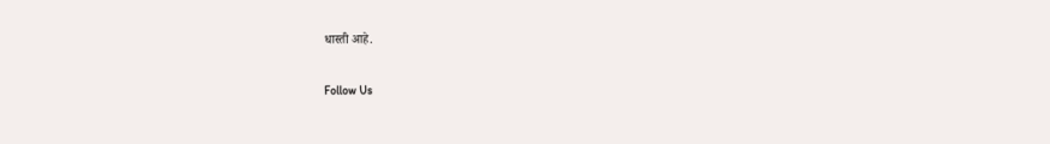धास्ती आहे.

Follow Us